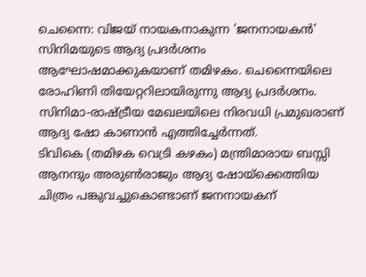ചെന്നൈ: വിജയ് നായകനാകുന്ന 'ജനനായകൻ' സിനിമയുടെ ആദ്യ പ്രദർശനം ആഘോഷമാക്കുകയാണ് തമിഴകം. ചെന്നൈയിലെ രോഹിണി തിയേറ്ററിലായിരുന്നു ആദ്യ പ്രദർശനം. സിനിമാ-രാഷ്ട്രീയ മേഖലയിലെ നിരവധി പ്രമുഖരാണ് ആദ്യ ഷോ കാണാൻ എത്തിച്ചേർന്നത്.
ടിവികെ (തമിഴക വെട്രി കഴകം) മന്ത്രിമാരായ ബസ്സി ആനന്ദും അരുൺരാജും ആദ്യ ഷോയ്ക്കെത്തിയ ചിത്രം പങ്കുവച്ചുകൊണ്ടാണ് ജനനായകന്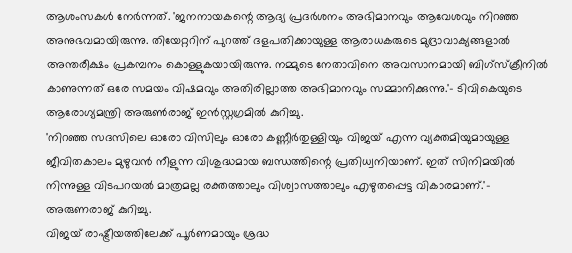ആശംസകൾ നേർന്നത്. 'ജനനായകന്റെ ആദ്യ പ്രദർശനം അഭിമാനവും ആവേശവും നിറഞ്ഞ അനുഭവമായിരുന്നു. തിയേറ്ററിന് പുറത്ത് ദളപതിക്കായുള്ള ആരാധകരുടെ മുദ്രാവാക്യങ്ങളാൽ അന്തരീക്ഷം പ്രകമ്പനം കൊള്ളുകയായിരുന്നു. നമ്മുടെ നേതാവിനെ അവസാനമായി ബിഗ്സ്ക്രീനിൽ കാണുന്നത് ഒരേ സമയം വിഷമവും അതിരില്ലാത്ത അഭിമാനവും സമ്മാനിക്കുന്നു.'- ടിവികെയുടെ ആരോഗ്യമന്ത്രി അരുൺരാജ് ഇൻസ്റ്റഗ്രമിൽ കുറിച്ചു.
'നിറഞ്ഞ സദസിലെ ഓരോ വിസിലും ഓരോ കണ്ണീർതുള്ളിയും വിജയ് എന്ന വ്യക്തമിയുമായുള്ള ജീവിതകാലം മുഴുവൻ നീളുന്ന വിശുദ്ധമായ ബന്ധത്തിന്റെ പ്രതിധ്വനിയാണ്. ഇത് സിനിമയിൽ നിന്നുള്ള വിടപറയൽ മാത്രമല്ല രക്തത്താലും വിശ്വാസത്താലും എഴുതപ്പെട്ട വികാരമാണ്.'- അരുണരാജ് കുറിച്ചു.
വിജയ് രാഷ്ട്രീയത്തിലേക്ക് പൂർണമായും ശ്രദ്ധ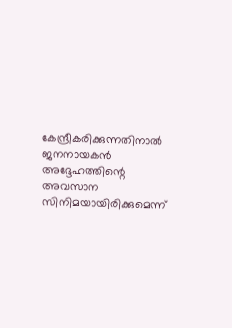കേന്ദ്രീകരിക്കുന്നതിനാൽ ജനനായകൻ അദ്ദേഹത്തിന്റെ അവസാന സിനിമയായിരിക്കുമെന്ന്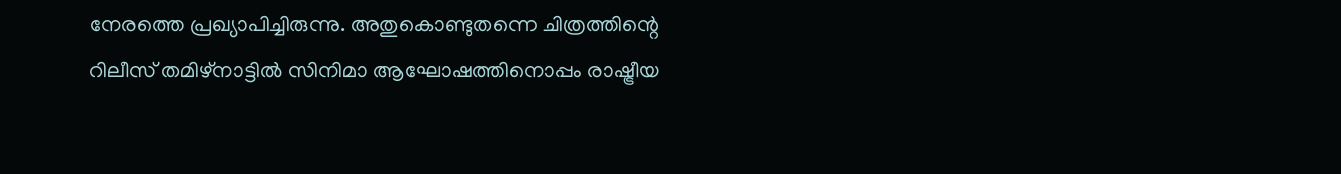നേരത്തെ പ്രഖ്യാപിച്ചിരുന്നു. അതുകൊണ്ടുതന്നെ ചിത്രത്തിന്റെ റിലീസ് തമിഴ്നാട്ടിൽ സിനിമാ ആഘോഷത്തിനൊപ്പം രാഷ്ട്രീയ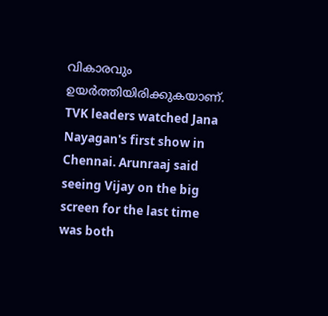വികാരവും ഉയർത്തിയിരിക്കുകയാണ്.
TVK leaders watched Jana Nayagan's first show in Chennai. Arunraaj said seeing Vijay on the big screen for the last time was both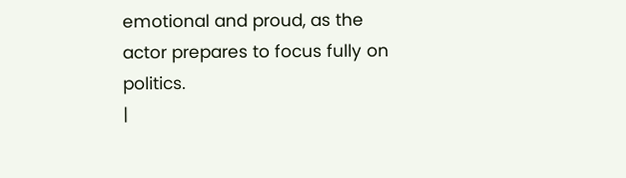emotional and proud, as the actor prepares to focus fully on politics.
|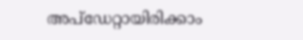അപ്ഡേറ്റായിരിക്കാം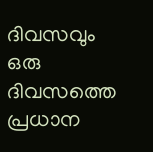ദിവസവും
ഒരു ദിവസത്തെ പ്രധാന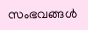സംഭവങ്ങൾ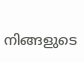നിങ്ങളുടെ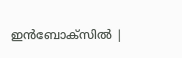ഇൻബോക്സിൽ |